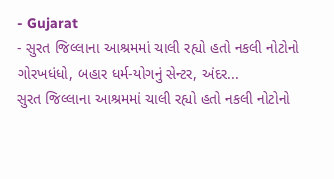- Gujarat
- સુરત જિલ્લાના આશ્રમમાં ચાલી રહ્યો હતો નકલી નોટોનો ગોરખધંધો, બહાર ધર્મ-યોગનું સેન્ટર, અંદર...
સુરત જિલ્લાના આશ્રમમાં ચાલી રહ્યો હતો નકલી નોટોનો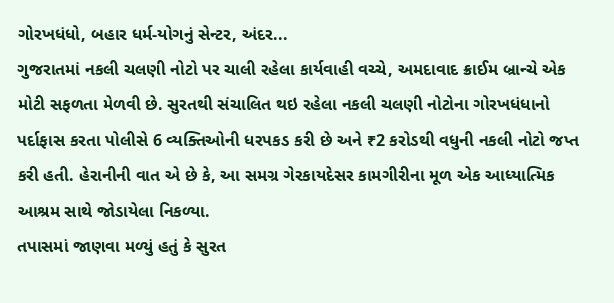ગોરખધંધો, બહાર ધર્મ-યોગનું સેન્ટર, અંદર...
ગુજરાતમાં નકલી ચલણી નોટો પર ચાલી રહેલા કાર્યવાહી વચ્ચે, અમદાવાદ ક્રાઈમ બ્રાન્ચે એક મોટી સફળતા મેળવી છે. સુરતથી સંચાલિત થઇ રહેલા નકલી ચલણી નોટોના ગોરખધંધાનો પર્દાફાસ કરતા પોલીસે 6 વ્યક્તિઓની ધરપકડ કરી છે અને ₹2 કરોડથી વધુની નકલી નોટો જપ્ત કરી હતી. હેરાનીની વાત એ છે કે, આ સમગ્ર ગેરકાયદેસર કામગીરીના મૂળ એક આધ્યાત્મિક આશ્રમ સાથે જોડાયેલા નિકળ્યા.
તપાસમાં જાણવા મળ્યું હતું કે સુરત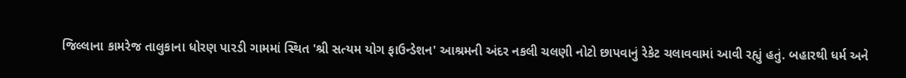જિલ્લાના કામરેજ તાલુકાના ધોરણ પારડી ગામમાં સ્થિત 'શ્રી સત્યમ યોગ ફાઉન્ડેશન' આશ્રમની અંદર નકલી ચલણી નોટો છાપવાનું રેકેટ ચલાવવામાં આવી રહ્યું હતું. બહારથી ધર્મ અને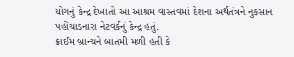યોગનું કેન્દ્ર દેખાતો આ આશ્રમ વાસ્તવમાં દેશના અર્થતંત્રને નુકસાન પહોંચાડનારા નેટવર્કનું કેન્દ્ર હતું.
ક્રાઈમ બ્રાન્ચને બાતમી મળી હતી કે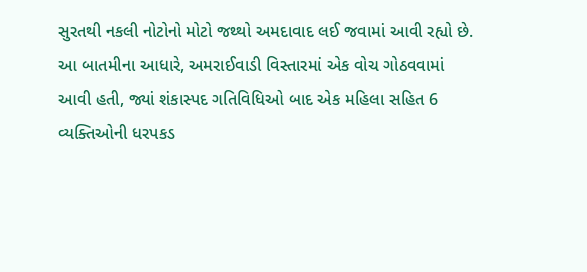સુરતથી નકલી નોટોનો મોટો જથ્થો અમદાવાદ લઈ જવામાં આવી રહ્યો છે. આ બાતમીના આધારે, અમરાઈવાડી વિસ્તારમાં એક વોચ ગોઠવવામાં આવી હતી, જ્યાં શંકાસ્પદ ગતિવિધિઓ બાદ એક મહિલા સહિત 6 વ્યક્તિઓની ધરપકડ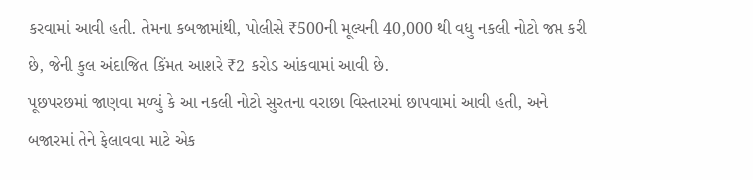કરવામાં આવી હતી. તેમના કબજામાંથી, પોલીસે ₹500ની મૂલ્યની 40,000 થી વધુ નકલી નોટો જપ્ત કરી છે, જેની કુલ અંદાજિત કિંમત આશરે ₹2 કરોડ આંકવામાં આવી છે.
પૂછપરછમાં જાણવા મળ્યું કે આ નકલી નોટો સુરતના વરાછા વિસ્તારમાં છાપવામાં આવી હતી, અને બજારમાં તેને ફેલાવવા માટે એક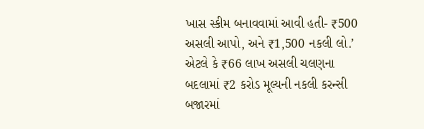ખાસ સ્કીમ બનાવવામાં આવી હતી- ₹500 અસલી આપો, અને ₹1,500 નકલી લો.’ એટલે કે ₹66 લાખ અસલી ચલણના બદલામાં ₹2 કરોડ મૂલ્યની નકલી કરન્સી બજારમાં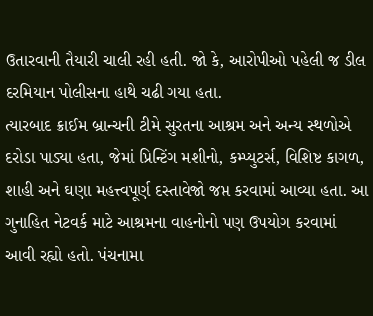ઉતારવાની તૈયારી ચાલી રહી હતી. જો કે, આરોપીઓ પહેલી જ ડીલ દરમિયાન પોલીસના હાથે ચઢી ગયા હતા.
ત્યારબાદ ક્રાઈમ બ્રાન્ચની ટીમે સુરતના આશ્રમ અને અન્ય સ્થળોએ દરોડા પાડ્યા હતા, જેમાં પ્રિન્ટિંગ મશીનો, કમ્પ્યુટર્સ, વિશિષ્ટ કાગળ, શાહી અને ઘણા મહત્ત્વપૂર્ણ દસ્તાવેજો જપ્ત કરવામાં આવ્યા હતા. આ ગુનાહિત નેટવર્ક માટે આશ્રમના વાહનોનો પણ ઉપયોગ કરવામાં આવી રહ્યો હતો. પંચનામા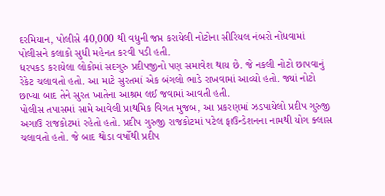દરમિયાન, પોલીસે 40,000 થી વધુની જપ્ત કરાયેલી નોટોના સીરિયલ નંબરો નોંધવામાં પોલીસને કલાકો સુધી મહેનત કરવી પડી હતી.
ધરપકડ કરાયેલા લોકોમાં સદગુરુ પ્રદીપજીનો પણ સમાવેશ થાય છે. જે નકલી નોટો છાપવાનું રેકેટ ચલાવતો હતો. આ માટે સુરતમાં એક બંગલો ભાડે રાખવામાં આવ્યો હતો. જ્યાં નોટો છાપ્યા બાદ તેને સુરત ખાતેના આશ્રમ લઈ જવામાં આવતી હતી.
પોલીસ તપાસમાં સામે આવેલી પ્રાથમિક વિગત મુજબ, આ પ્રકરણમાં ઝડપાયેલો પ્રદીપ ગુરુજી અગાઉ રાજકોટમાં રહેતો હતો. પ્રદીપ ગુરુજી રાજકોટમાં પટેલ ફાઉન્ડેશનના નામથી યોગ ક્લાસ ચલાવતો હતો. જે બાદ થોડા વર્ષોથી પ્રદીપ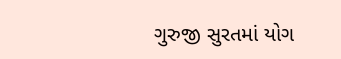ગુરુજી સુરતમાં યોગ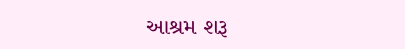આશ્રમ શરૂ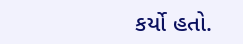કર્યો હતો.